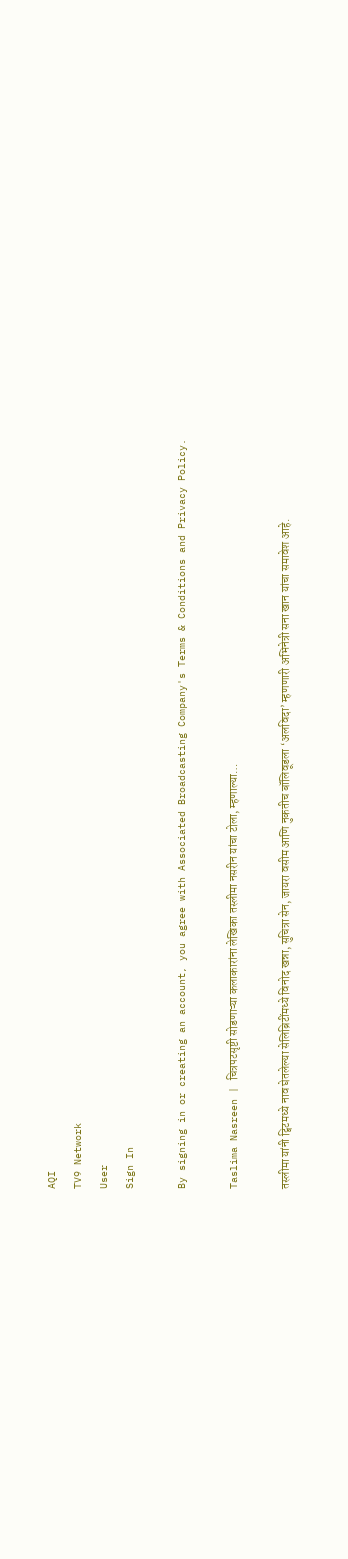AQI
TV9 Network
User
Sign In

By signing in or creating an account, you agree with Associated Broadcasting Company's Terms & Conditions and Privacy Policy.

Taslima Nasreen | चित्रपटसृष्टी सोडणाऱ्या कलाकारांना लेखिका तस्लीमा नसरीन यांचा टोला, म्हणाल्या…

तस्लीमा यांनी ट्विटमध्ये नाव घेतलेल्या सेलिब्रिटींमध्ये विनोद खन्ना, सुचित्रा सेन, जायरा वसीम आणि नुकतीच बॉलिवूडला ‘अलविदा’ म्हणणारी अभिनेत्री सना खान यांचा समावेश आहे.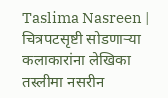Taslima Nasreen | चित्रपटसृष्टी सोडणाऱ्या कलाकारांना लेखिका तस्लीमा नसरीन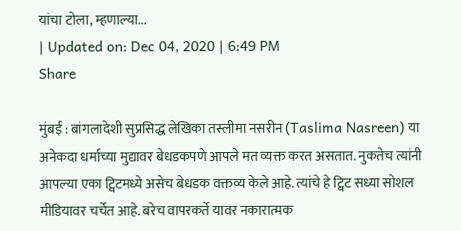यांचा टोला, म्हणाल्या...
| Updated on: Dec 04, 2020 | 6:49 PM
Share

मुंबई : बांगलादेशी सुप्रसिद्ध लेखिका तस्लीमा नसरीन (Taslima Nasreen) या अनेकदा धर्माच्या मुद्यावर बेधडकपणे आपले मत व्यक्त करत असतात. नुकतेच त्यांनी आपल्या एका ट्विटमध्ये असेच बेधडक वक्तव्य केले आहे. त्यांचे हे ट्विट सध्या सोशल मीडियावर चर्चेत आहे. बरेच वापरकर्ते यावर नकारात्मक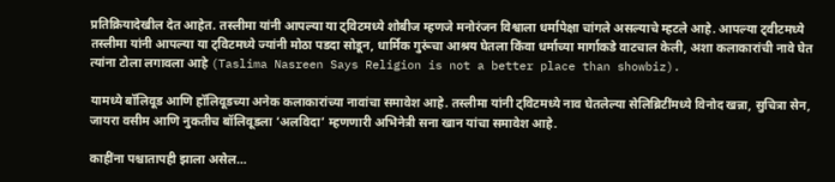प्रतिक्रियादेखील देत आहेत. तस्लीमा यांनी आपल्या या ट्विटमध्ये शोबीज म्हणजे मनोरंजन विश्वाला धर्मापेक्षा चांगले असल्याचे म्हटले आहे. आपल्या ट्वीटमध्ये तस्लीमा यांनी आपल्या या ट्विटमध्ये ज्यांनी मोठा पडदा सोडून, धार्मिक गुरूंचा आश्रय घेतला किंवा धर्माच्या मार्गाकडे वाटचाल केली, अशा कलाकारांची नावे घेत त्यांना टोला लगावला आहे (Taslima Nasreen Says Religion is not a better place than showbiz).

यामध्ये बॉलिवूड आणि हॉलिवूडच्या अनेक कलाकारांच्या नावांचा समावेश आहे. तस्लीमा यांनी ट्विटमध्ये नाव घेतलेल्या सेलिब्रिटींमध्ये विनोद खन्ना, सुचित्रा सेन, जायरा वसीम आणि नुकतीच बॉलिवूडला ‘अलविदा’ म्हणणारी अभिनेत्री सना खान यांचा समावेश आहे.

काहींना पश्चातापही झाला असेल…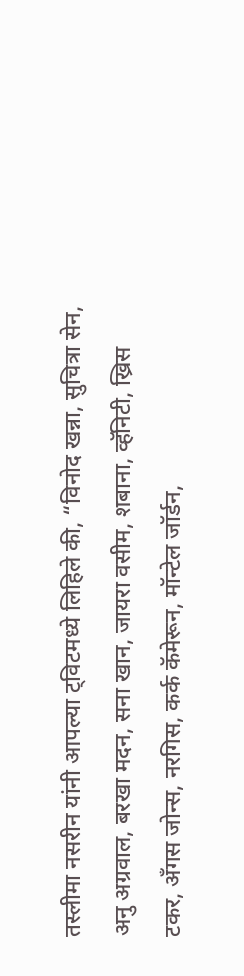तस्लीमा नसरीन यांनी आपल्या ट्विटमध्ये लिहिले की, “विनोद खन्ना, सुचित्रा सेन, अनु अग्रवाल, बरखा मदन, सना खान, जायरा वसीम, शबाना, व्हॅनिटी, ख्रिस टकर, अँगस जोन्स, नरगिस, कर्क कॅमेरून, मॉन्टेल जॉर्डन,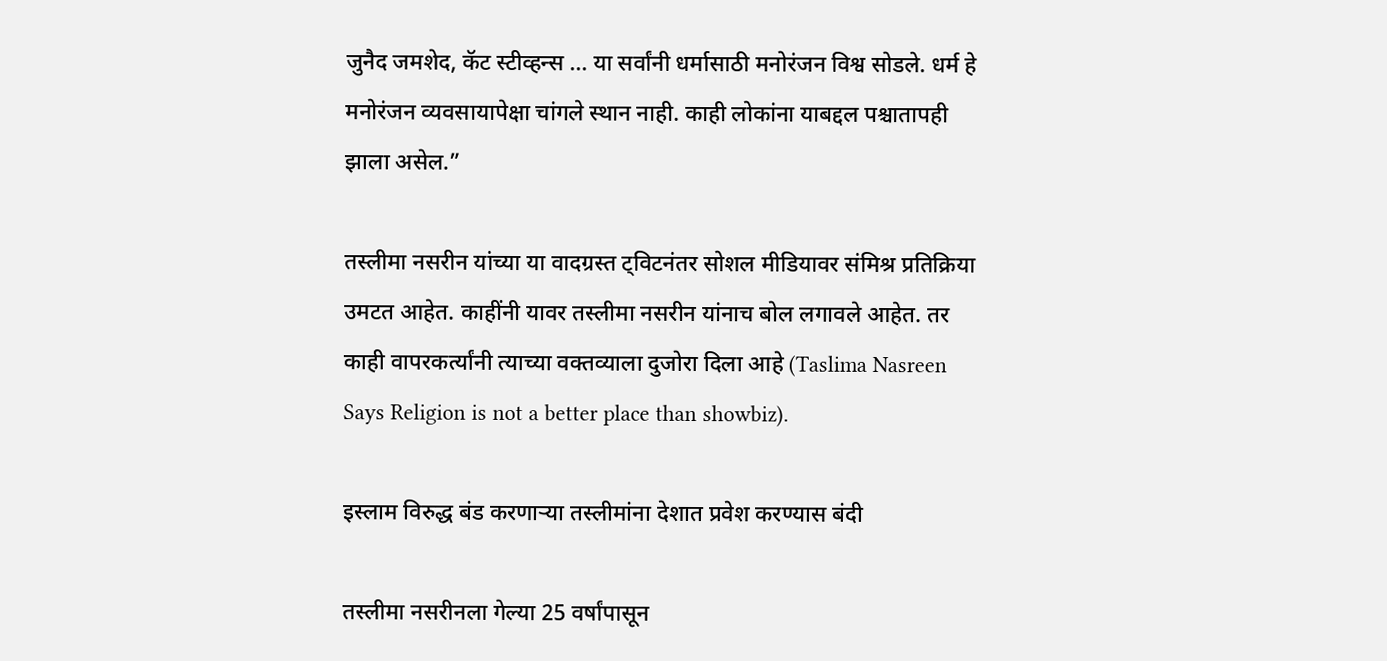जुनैद जमशेद, कॅट स्टीव्हन्स … या सर्वांनी धर्मासाठी मनोरंजन विश्व सोडले. धर्म हे मनोरंजन व्यवसायापेक्षा चांगले स्थान नाही. काही लोकांना याबद्दल पश्चातापही झाला असेल.”

तस्लीमा नसरीन यांच्या या वादग्रस्त ट्विटनंतर सोशल मीडियावर संमिश्र प्रतिक्रिया उमटत आहेत. काहींनी यावर तस्लीमा नसरीन यांनाच बोल लगावले आहेत. तर काही वापरकर्त्यांनी त्याच्या वक्तव्याला दुजोरा दिला आहे (Taslima Nasreen Says Religion is not a better place than showbiz).

इस्लाम विरुद्ध बंड करणाऱ्या तस्लीमांना देशात प्रवेश करण्यास बंदी

तस्लीमा नसरीनला गेल्या 25 वर्षांपासून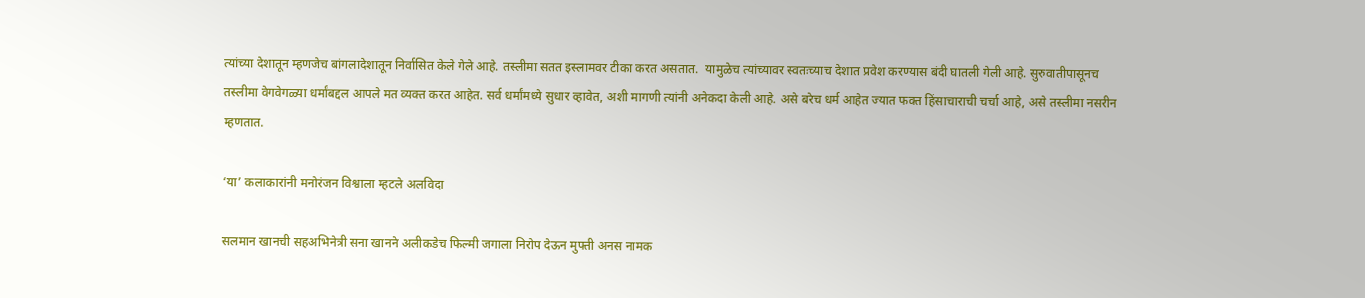त्यांच्या देशातून म्हणजेच बांगलादेशातून निर्वासित केले गेले आहे. तस्लीमा सतत इस्लामवर टीका करत असतात.  यामुळेच त्यांच्यावर स्वतःच्याच देशात प्रवेश करण्यास बंदी घातली गेली आहे. सुरुवातीपासूनच तस्लीमा वेगवेगळ्या धर्मांबद्दल आपले मत व्यक्त करत आहेत. सर्व धर्मांमध्ये सुधार व्हावेत, अशी मागणी त्यांनी अनेकदा केली आहे. असे बरेच धर्म आहेत ज्यात फक्त हिंसाचाराची चर्चा आहे, असे तस्लीमा नसरीन म्हणतात.

‘या’ कलाकारांनी मनोरंजन विश्वाला म्हटले अलविदा

सलमान खानची सहअभिनेत्री सना खानने अलीकडेच फिल्मी जगाला निरोप देऊन मुफ्ती अनस नामक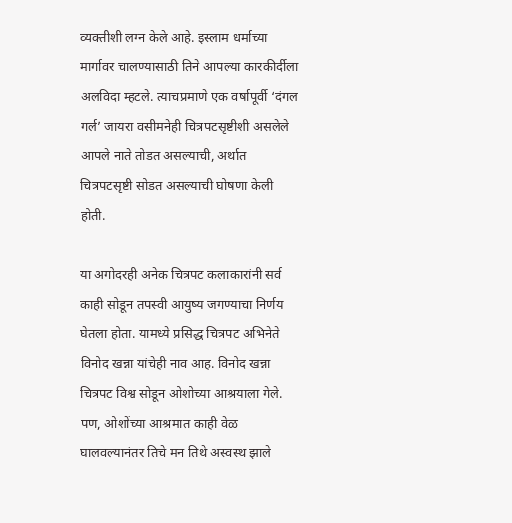व्यक्तीशी लग्न केले आहे. इस्लाम धर्माच्या मार्गावर चालण्यासाठी तिने आपल्या कारकीर्दीला अलविदा म्हटले. त्याचप्रमाणे एक वर्षापूर्वी ‘दंगल गर्ल’ जायरा वसीमनेही चित्रपटसृष्टीशी असलेले आपले नाते तोडत असल्याची, अर्थात चित्रपटसृष्टी सोडत असल्याची घोषणा केली होती.

या अगोदरही अनेक चित्रपट कलाकारांनी सर्व काही सोडून तपस्वी आयुष्य जगण्याचा निर्णय घेतला होता. यामध्ये प्रसिद्ध चित्रपट अभिनेते विनोद खन्ना यांचेही नाव आह. विनोद खन्ना चित्रपट विश्व सोडून ओशोच्या आश्रयाला गेले. पण, ओशोंच्या आश्रमात काही वेळ घालवल्यानंतर तिचे मन तिथे अस्वस्थ झाले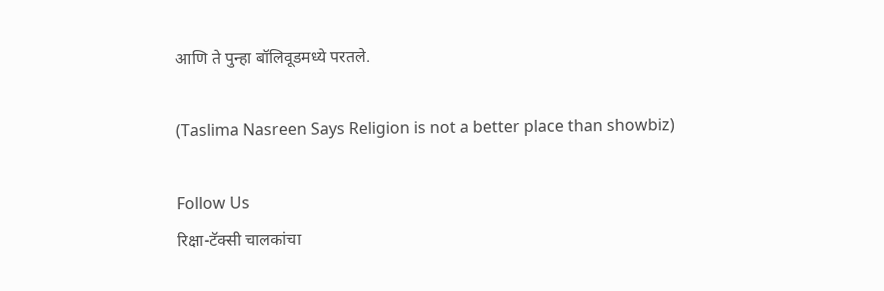आणि ते पुन्हा बॉलिवूडमध्ये परतले.

(Taslima Nasreen Says Religion is not a better place than showbiz)

Follow Us
रिक्षा-टॅक्सी चालकांचा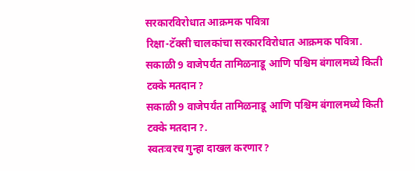सरकारविरोधात आक्रमक पवित्रा
रिक्षा-टॅक्सी चालकांचा सरकारविरोधात आक्रमक पवित्रा.
सकाळी 9 वाजेपर्यंत तामिळनाडू आणि पश्चिम बंगालमध्ये किती टक्के मतदान?
सकाळी 9 वाजेपर्यंत तामिळनाडू आणि पश्चिम बंगालमध्ये किती टक्के मतदान?.
स्वतःवरच गुन्हा दाखल करणार?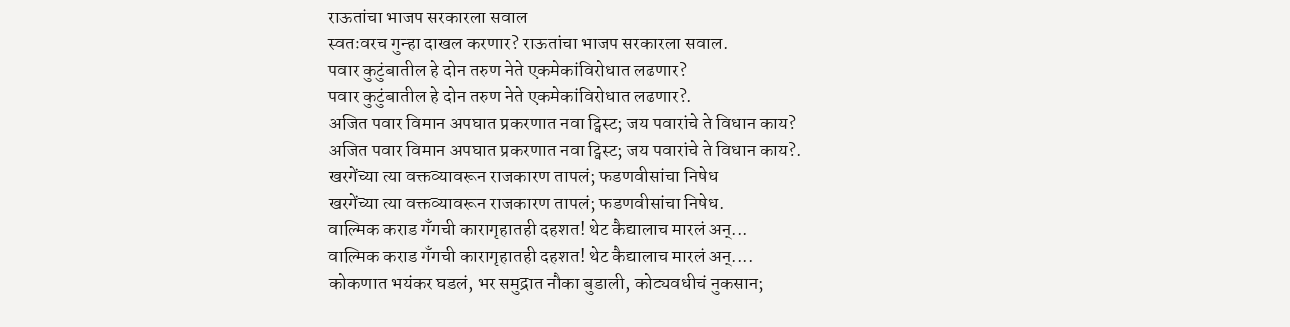राऊतांचा भाजप सरकारला सवाल
स्वतःवरच गुन्हा दाखल करणार? राऊतांचा भाजप सरकारला सवाल.
पवार कुटुंबातील हे दोन तरुण नेते एकमेकांविरोधात लढणार?
पवार कुटुंबातील हे दोन तरुण नेते एकमेकांविरोधात लढणार?.
अजित पवार विमान अपघात प्रकरणात नवा ट्विस्ट; जय पवारांचे ते विधान काय?
अजित पवार विमान अपघात प्रकरणात नवा ट्विस्ट; जय पवारांचे ते विधान काय?.
खरगेंच्या त्या वक्तव्यावरून राजकारण तापलं; फडणवीसांचा निषेध
खरगेंच्या त्या वक्तव्यावरून राजकारण तापलं; फडणवीसांचा निषेध.
वाल्मिक कराड गँगची कारागृहातही दहशत! थेट कैद्यालाच मारलं अन्...
वाल्मिक कराड गँगची कारागृहातही दहशत! थेट कैद्यालाच मारलं अन्....
कोकणात भयंकर घडलं, भर समुद्रात नौका बुडाली, कोट्यवधीचं नुकसान;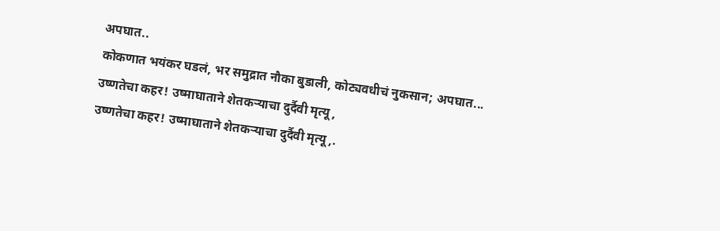अपघात..
कोकणात भयंकर घडलं, भर समुद्रात नौका बुडाली, कोट्यवधीचं नुकसान; अपघात...
उष्णतेचा कहर! उष्माघाताने शेतकऱ्याचा दुर्दैवी मृत्यू,
उष्णतेचा कहर! उष्माघाताने शेतकऱ्याचा दुर्दैवी मृत्यू,.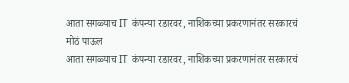आता सगळ्याच IT कंपन्या रडारवर, नाशिकच्या प्रकरणानंतर सरकारचं मोठं पाऊल
आता सगळ्याच IT कंपन्या रडारवर, नाशिकच्या प्रकरणानंतर सरकारचं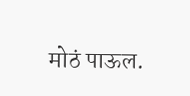मोठं पाऊल.